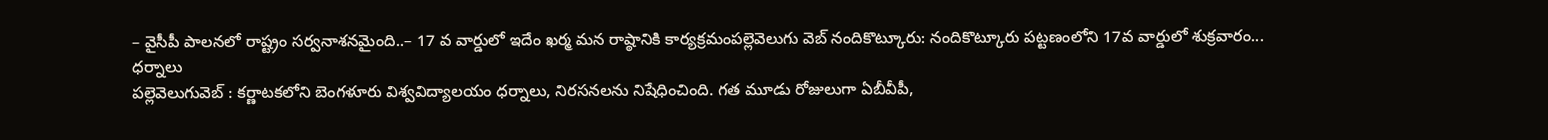– వైసీపీ పాలనలో రాష్ట్రం సర్వనాశనమైంది..– 17 వ వార్డులో ఇదేం ఖర్మ మన రాష్ఠానికి కార్యక్రమంపల్లెవెలుగు వెబ్ నందికొట్కూరు: నందికొట్కూరు పట్టణంలోని 17వ వార్డులో శుక్రవారం...
ధర్నాలు
పల్లెవెలుగువెబ్ : కర్ణాటకలోని బెంగళూరు విశ్వవిద్యాలయం ధర్నాలు, నిరసనలను నిషేధించింది. గత మూడు రోజులుగా ఏబీవీపీ,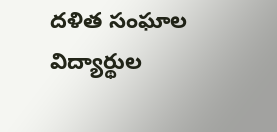దళిత సంఘాల విద్యార్థుల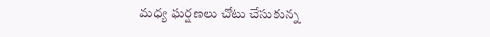మధ్య ఘర్షణలు చోటు చేసుకున్న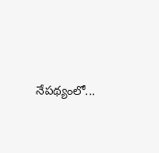నేపథ్యంలో...